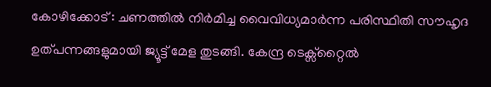കോഴിക്കോട് : ചണത്തിൽ നിർമിച്ച വൈവിധ്യമാർന്ന പരിസ്ഥിതി സൗഹൃദ ഉത്പന്നങ്ങളുമായി ജ്യൂട്ട് മേള തുടങ്ങി. കേന്ദ്ര ടെക്സ്റ്റൈൽ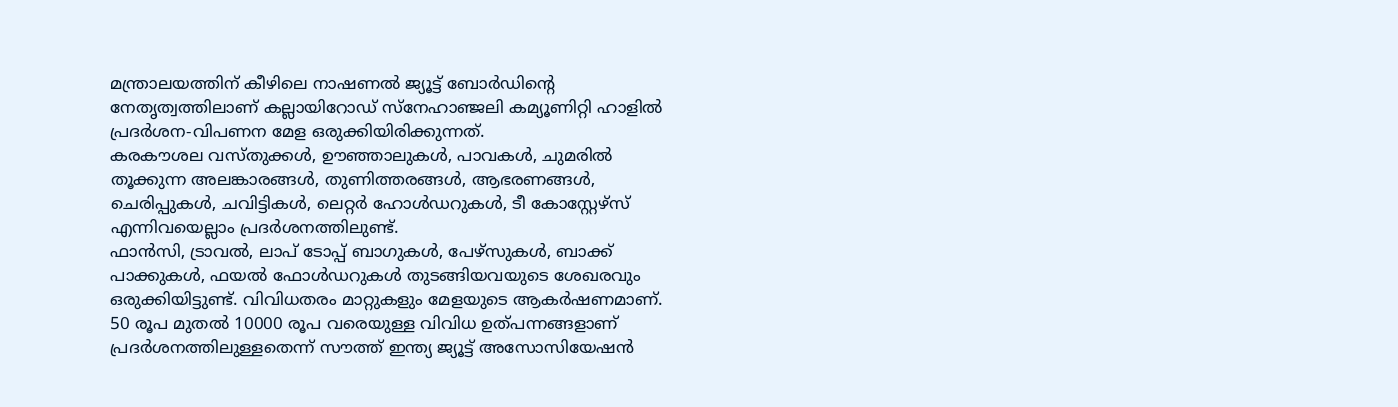മന്ത്രാലയത്തിന് കീഴിലെ നാഷണൽ ജ്യൂട്ട് ബോർഡിന്റെ നേതൃത്വത്തിലാണ് കല്ലായിറോഡ് സ്നേഹാഞ്ജലി കമ്യൂണിറ്റി ഹാളിൽ പ്രദർശന-വിപണന മേള ഒരുക്കിയിരിക്കുന്നത്.
കരകൗശല വസ്തുക്കൾ, ഊഞ്ഞാലുകൾ, പാവകൾ, ചുമരിൽ തൂക്കുന്ന അലങ്കാരങ്ങൾ, തുണിത്തരങ്ങൾ, ആഭരണങ്ങൾ, ചെരിപ്പുകൾ, ചവിട്ടികൾ, ലെറ്റർ ഹോൾഡറുകൾ, ടീ കോസ്റ്റേഴ്സ് എന്നിവയെല്ലാം പ്രദർശനത്തിലുണ്ട്.
ഫാൻസി, ട്രാവൽ, ലാപ് ടോപ്പ് ബാഗുകൾ, പേഴ്സുകൾ, ബാക്ക് പാക്കുകൾ, ഫയൽ ഫോൾഡറുകൾ തുടങ്ങിയവയുടെ ശേഖരവും ഒരുക്കിയിട്ടുണ്ട്. വിവിധതരം മാറ്റുകളും മേളയുടെ ആകർഷണമാണ്.
50 രൂപ മുതൽ 10000 രൂപ വരെയുള്ള വിവിധ ഉത്പന്നങ്ങളാണ് പ്രദർശനത്തിലുള്ളതെന്ന് സൗത്ത് ഇന്ത്യ ജ്യൂട്ട് അസോസിയേഷൻ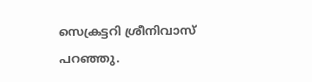സെക്രട്ടറി ശ്രീനിവാസ് പറഞ്ഞു.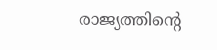രാജ്യത്തിന്റെ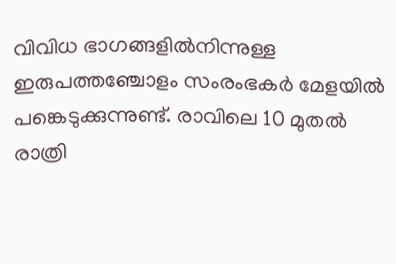വിവിധ ഭാഗങ്ങളിൽനിന്നുള്ള ഇരുപത്തഞ്ചോളം സംരംഭകർ മേളയിൽ പങ്കെടുക്കുന്നുണ്ട്. രാവിലെ 10 മുതൽ രാത്രി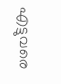എട്ടുവരെ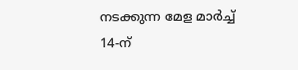നടക്കുന്ന മേള മാർച്ച് 14-ന്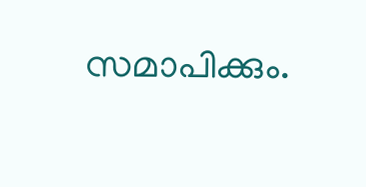സമാപിക്കും.